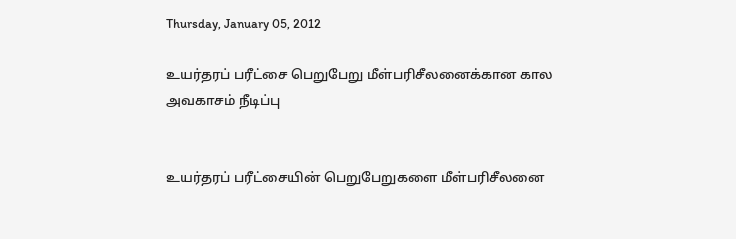Thursday, January 05, 2012

உயர்தரப் பரீட்சை பெறுபேறு மீள்பரிசீலனைக்கான கால அவகாசம் நீடிப்பு


உயர்தரப் பரீட்சையின் பெறுபேறுகளை மீள்பரிசீலனை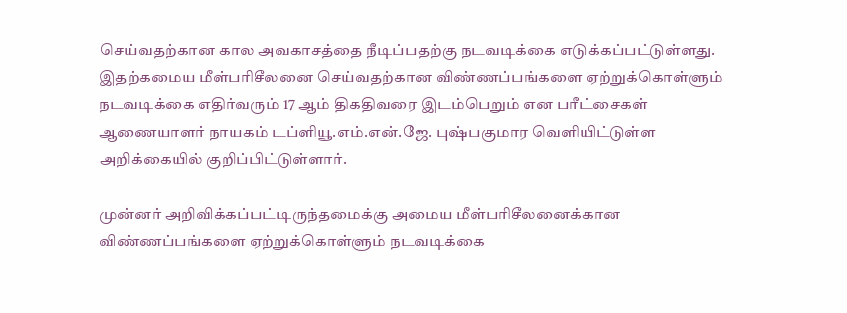செய்வதற்கான கால அவகாசத்தை நீடிப்பதற்கு நடவடிக்கை எடுக்கப்பட்டுள்ளது. இதற்கமைய மீள்பரிசீலனை செய்வதற்கான விண்ணப்பங்களை ஏற்றுக்கொள்ளும் நடவடிக்கை எதிர்வரும் 17 ஆம் திகதிவரை இடம்பெறும் என பரீட்சைகள் ஆணையாளர் நாயகம் டப்ளியூ.எம்.என்.ஜே. புஷ்பகுமார வெளியிட்டுள்ள அறிக்கையில் குறிப்பிட்டுள்ளார்.

முன்னர் அறிவிக்கப்பட்டிருந்தமைக்கு அமைய மீள்பரிசீலனைக்கான விண்ணப்பங்களை ஏற்றுக்கொள்ளும் நடவடிக்கை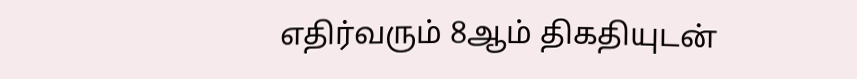எதிர்வரும் 8ஆம் திகதியுடன்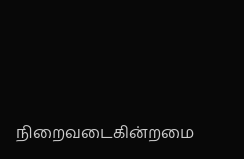நிறைவடைகின்றமை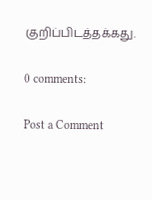குறிப்பிடத்தக்கது.

0 comments:

Post a Comment